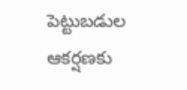పెట్టుబడుల ఆకర్షణకు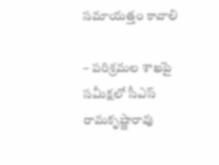సమాయత్తం కావాలి

– పరిశ్రమల శాఖపై సమీక్షలో సీఎస్ రామకృష్ణారావు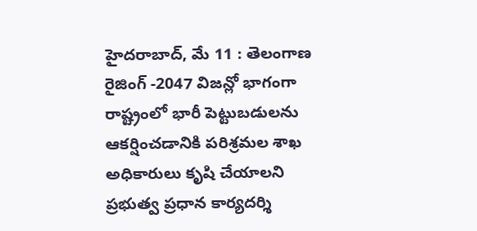హైదరాబాద్, మే 11 : తెలంగాణ రైజింగ్ -2047 విజన్లో భాగంగా రాష్ట్రంలో భారీ పెట్టుబడులను ఆకర్షించడానికి పరిశ్రమల శాఖ అధికారులు కృషి చేయాలని ప్రభుత్వ ప్రధాన కార్యదర్శి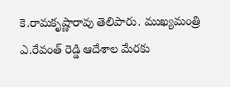కె.రామకృష్ణారావు తెలిపారు. ముఖ్యమంత్రి ఎ.రేవంత్ రెడ్డి ఆదేశాల మేరకు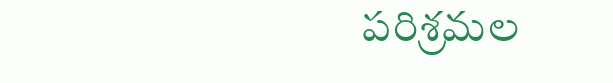పరిశ్రమల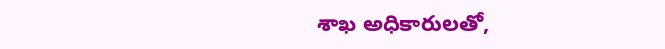శాఖ అధికారులతో,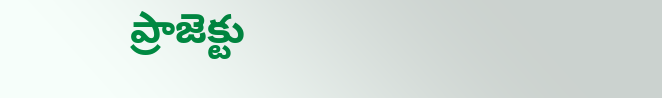ప్రాజెక్టు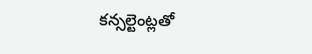కన్సల్టెంట్లతో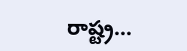రాష్ట్ర…